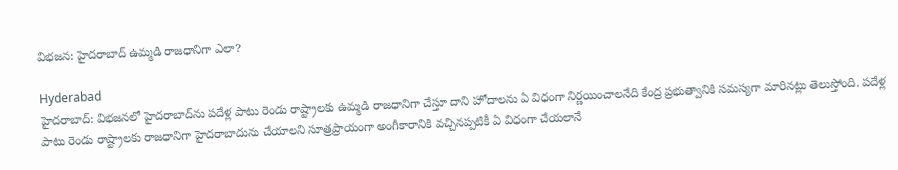విభజన: హైదరాబాద్ ఉమ్మడి రాజధానిగా ఎలా?

Hyderabad
హైదరాబాద్: విభజనలో హైదరాబాద్‌ను పదేళ్ల పాటు రెండు రాష్ట్రాలకు ఉమ్మడి రాజధానిగా చేస్తూ దాని హోదాలను ఏ విధంగా నిర్ణయించాలనేది కేంద్ర ప్రభుత్వానికి సమస్యగా మారినట్లు తెలుస్తోంది. పదేళ్ల పాటు రెండు రాష్ట్రాలకు రాజధానిగా హైదరాబాదును చేయాలని సూత్రప్రాయంగా అంగీకారానికి వచ్చినప్పటికీ ఏ విధంగా చేయలానే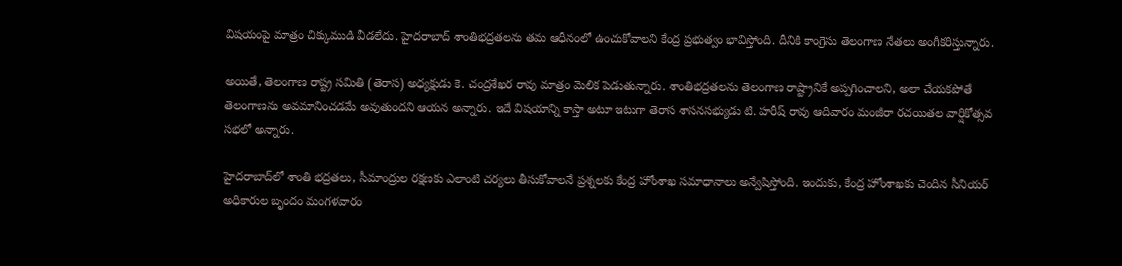విషయంపై మాత్రం చిక్కుముడి వీడలేదు. హైదరాబాద్ శాంతిభద్రతలను తమ ఆధీనంలో ఉంచుకోవాలని కేంద్ర ప్రభుత్వం భావిస్తోంది. దీనికి కాంగ్రెసు తెలంగాణ నేతలు అంగీకరిస్తున్నారు.

అయితే, తెలంగాణ రాష్ట్ర సమితి (తెరాస) అధ్యక్షుడు కె. చంద్రశేఖర రావు మాత్రం మెలిక పెడుతున్నారు. శాంతిభద్రతలను తెలంగాణ రాష్ట్రానికే అప్పగించాలని, అలా చేయకపోతే తెలంగాణను అవమానించడమే అవుతుందని ఆయన అన్నారు. ఇదే విషయాన్ని కాస్తా అటూ ఇటుగా తెరాస శాసనసభ్యుడు టి. హరీష్ రావు ఆదివారం మంజీరా రచయితల వార్షికోత్సవ సభలో అన్నారు.

హైదరాబాద్‌లో శాంతి భద్రతలు, సీమాంద్రుల రక్షణకు ఎలాంటి చర్యలు తీసుకోవాలనే ప్రశ్నలకు కేంద్ర హోంశాఖ సమాధానాలు అన్వేషిస్తోంది. ఇందుకు, కేంద్ర హోంశాఖకు చెందిన సీనియర్ అధికారుల బృందం మంగళవారం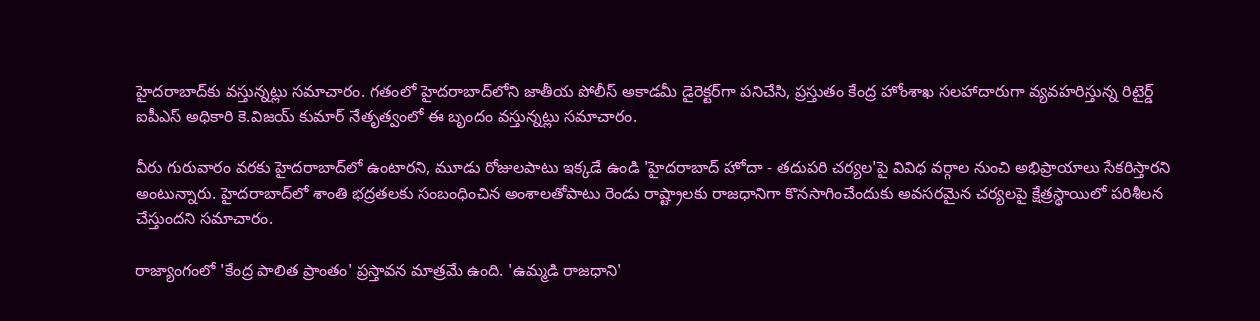హైదరాబాద్‌కు వస్తున్నట్లు సమాచారం. గతంలో హైదరాబాద్‌లోని జాతీయ పోలీస్ అకాడమీ డైరెక్టర్‌గా పనిచేసి, ప్రస్తుతం కేంద్ర హోంశాఖ సలహాదారుగా వ్యవహరిస్తున్న రిటైర్డ్ ఐపీఎస్ అధికారి కె.విజయ్ కుమార్ నేతృత్వంలో ఈ బృందం వస్తున్నట్లు సమాచారం.

వీరు గురువారం వరకు హైదరాబాద్‌లో ఉంటారని, మూడు రోజులపాటు ఇక్కడే ఉండి 'హైదరాబాద్ హోదా - తదుపరి చర్యల'పై వివిధ వర్గాల నుంచి అభిప్రాయాలు సేకరిస్తారని అంటున్నారు. హైదరాబాద్‌లో శాంతి భద్రతలకు సంబంధించిన అంశాలతోపాటు రెండు రాష్ట్రాలకు రాజధానిగా కొనసాగించేందుకు అవసరమైన చర్యలపై క్షేత్రస్థాయిలో పరిశీలన చేస్తుందని సమాచారం.

రాజ్యాంగంలో 'కేంద్ర పాలిత ప్రాంతం' ప్రస్తావన మాత్రమే ఉంది. 'ఉమ్మడి రాజధాని'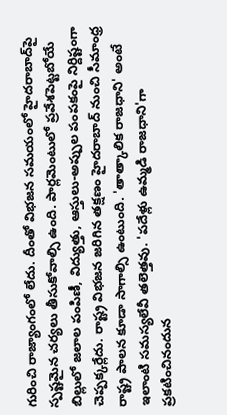గురించి రాజ్యాంగంలో లేదు. దీంతో విభజన సమయంలో హైదరాబాద్‌పై స్పష్టమైన చర్యలు తీసుకోవాల్సి ఉంది. పార్లమెంటులో ప్రవేశపెట్టబోయే బిల్లులో జలాల పంపిణీ, విద్యుత్తు, ఆస్తులు-అప్పుల పంపకంపై నిర్దిష్టంగా చెప్పక్కర్లేదు. రాష్ట్ర విభజన జరిగిన తక్షణం హైదరాబాద్ నుంచి సీమాంధ్ర రాష్ట్ర పాలన కూడా సాగాల్సి ఉంటుంది. 'తాత్కాలిక రాజధాని' అంటే ఇలాంటి సమస్యలేవీ తలెత్తవు. 'పదేళ్లు ఉమ్మడి రాజధాని'గా ప్రకటించినందున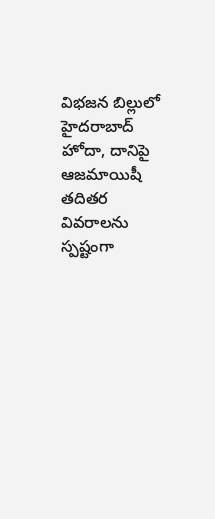విభజన బిల్లులో హైదరాబాద్ హోదా, దానిపై ఆజమాయిషీ తదితర వివరాలను స్పష్టంగా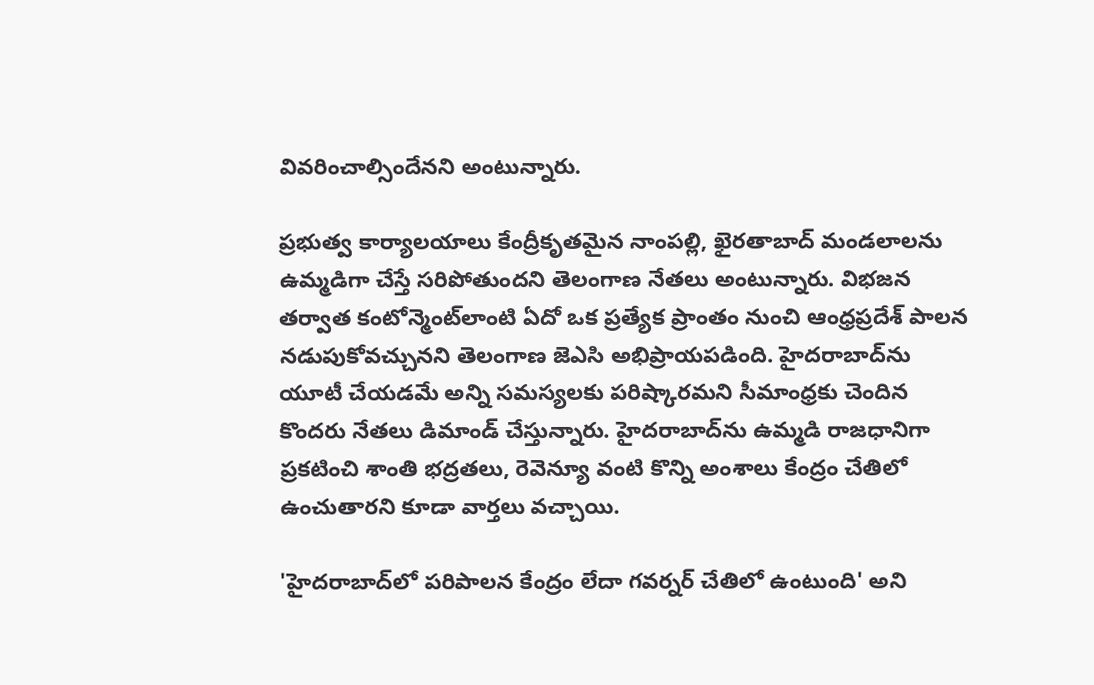వివరించాల్సిందేనని అంటున్నారు.

ప్రభుత్వ కార్యాలయాలు కేంద్రీకృతమైన నాంపల్లి, ఖైరతాబాద్ మండలాలను ఉమ్మడిగా చేస్తే సరిపోతుందని తెలంగాణ నేతలు అంటున్నారు. విభజన తర్వాత కంటోన్మెంట్‌లాంటి ఏదో ఒక ప్రత్యేక ప్రాంతం నుంచి ఆంధ్రప్రదేశ్ పాలన నడుపుకోవచ్చునని తెలంగాణ జెఎసి అభిప్రాయపడింది. హైదరాబాద్‌ను యూటీ చేయడమే అన్ని సమస్యలకు పరిష్కారమని సీమాంధ్రకు చెందిన కొందరు నేతలు డిమాండ్ చేస్తున్నారు. హైదరాబాద్‌ను ఉమ్మడి రాజధానిగా ప్రకటించి శాంతి భద్రతలు, రెవెన్యూ వంటి కొన్ని అంశాలు కేంద్రం చేతిలో ఉంచుతారని కూడా వార్తలు వచ్చాయి.

'హైదరాబాద్‌లో పరిపాలన కేంద్రం లేదా గవర్నర్ చేతిలో ఉంటుంది' అని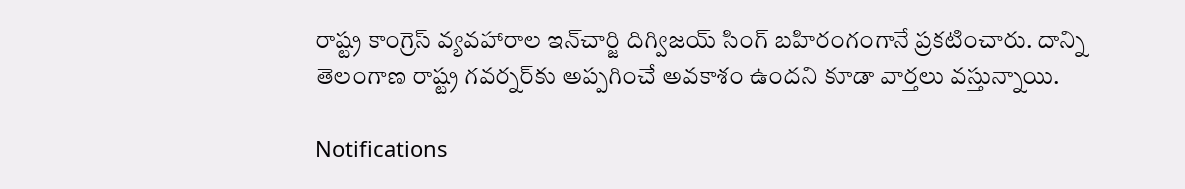రాష్ట్ర కాంగ్రెస్ వ్యవహారాల ఇన్‌చార్జి దిగ్విజయ్ సింగ్ బహిరంగంగానే ప్రకటించారు. దాన్ని తెలంగాణ రాష్ట్ర గవర్నర్‌కు అప్పగించే అవకాశం ఉందని కూడా వార్తలు వస్తున్నాయి.

Notifications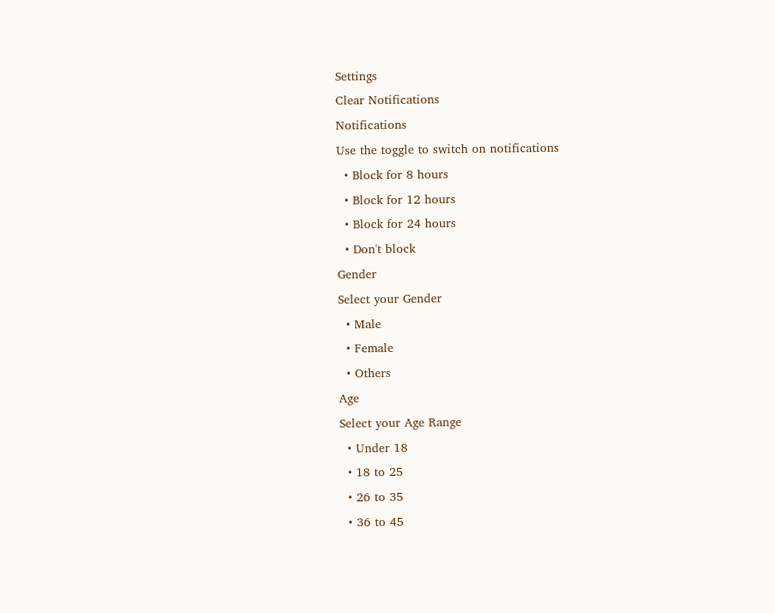Settings
Clear Notifications
Notifications
Use the toggle to switch on notifications
  • Block for 8 hours
  • Block for 12 hours
  • Block for 24 hours
  • Don't block
Gender
Select your Gender
  • Male
  • Female
  • Others
Age
Select your Age Range
  • Under 18
  • 18 to 25
  • 26 to 35
  • 36 to 45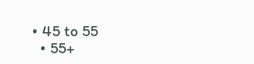• 45 to 55
  • 55+